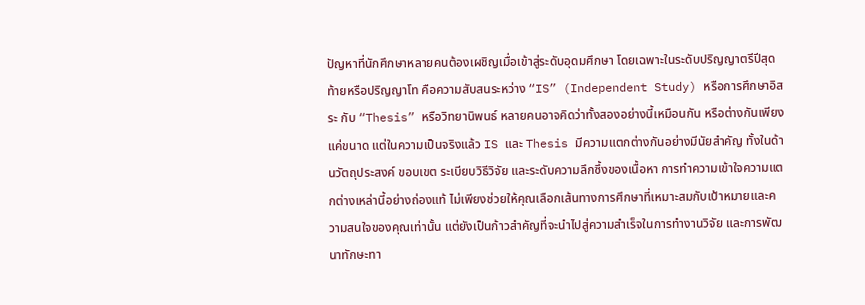ปัญหาที่นักศึกษาหลายคนต้องเผชิญเมื่อเข้าสู่ระดับอุดมศึกษา โดยเฉพาะในระดับปริญญาตรีปีสุดท้ายหรือปริญญาโท คือความสับสนระหว่าง “IS” (Independent Study) หรือการศึกษาอิสระ กับ “Thesis” หรือวิทยานิพนธ์ หลายคนอาจคิดว่าทั้งสองอย่างนี้เหมือนกัน หรือต่างกันเพียงแค่ขนาด แต่ในความเป็นจริงแล้ว IS และ Thesis มีความแตกต่างกันอย่างมีนัยสำคัญ ทั้งในด้านวัตถุประสงค์ ขอบเขต ระเบียบวิธีวิจัย และระดับความลึกซึ้งของเนื้อหา การทำความเข้าใจความแตกต่างเหล่านี้อย่างถ่องแท้ ไม่เพียงช่วยให้คุณเลือกเส้นทางการศึกษาที่เหมาะสมกับเป้าหมายและความสนใจของคุณเท่านั้น แต่ยังเป็นก้าวสำคัญที่จะนำไปสู่ความสำเร็จในการทำงานวิจัย และการพัฒนาทักษะทา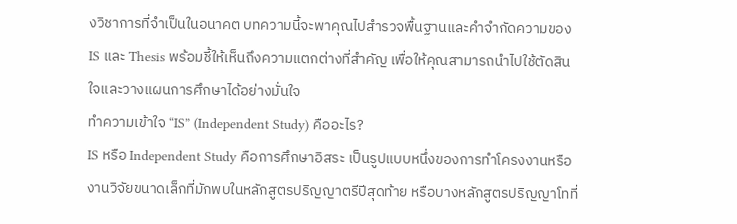งวิชาการที่จำเป็นในอนาคต บทความนี้จะพาคุณไปสำรวจพื้นฐานและคำจำกัดความของ IS และ Thesis พร้อมชี้ให้เห็นถึงความแตกต่างที่สำคัญ เพื่อให้คุณสามารถนำไปใช้ตัดสินใจและวางแผนการศึกษาได้อย่างมั่นใจ
ทำความเข้าใจ “IS” (Independent Study) คืออะไร?
IS หรือ Independent Study คือการศึกษาอิสระ เป็นรูปแบบหนึ่งของการทำโครงงานหรืองานวิจัยขนาดเล็กที่มักพบในหลักสูตรปริญญาตรีปีสุดท้าย หรือบางหลักสูตรปริญญาโทที่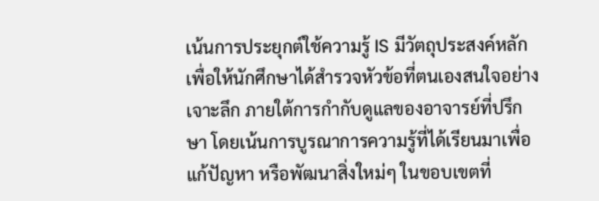เน้นการประยุกต์ใช้ความรู้ IS มีวัตถุประสงค์หลักเพื่อให้นักศึกษาได้สำรวจหัวข้อที่ตนเองสนใจอย่างเจาะลึก ภายใต้การกำกับดูแลของอาจารย์ที่ปรึกษา โดยเน้นการบูรณาการความรู้ที่ได้เรียนมาเพื่อแก้ปัญหา หรือพัฒนาสิ่งใหม่ๆ ในขอบเขตที่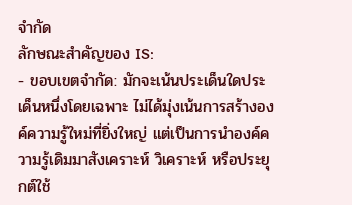จำกัด
ลักษณะสำคัญของ IS:
- ขอบเขตจำกัด: มักจะเน้นประเด็นใดประเด็นหนึ่งโดยเฉพาะ ไม่ได้มุ่งเน้นการสร้างองค์ความรู้ใหม่ที่ยิ่งใหญ่ แต่เป็นการนำองค์ความรู้เดิมมาสังเคราะห์ วิเคราะห์ หรือประยุกต์ใช้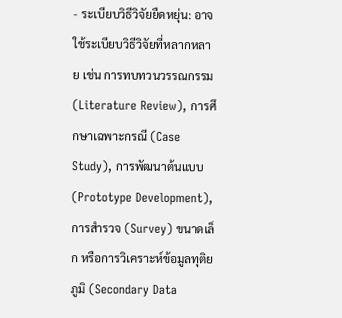- ระเบียบวิธีวิจัยยืดหยุ่น: อาจใช้ระเบียบวิธีวิจัยที่หลากหลาย เช่น การทบทวนวรรณกรรม (Literature Review), การศึกษาเฉพาะกรณี (Case Study), การพัฒนาต้นแบบ (Prototype Development), การสำรวจ (Survey) ขนาดเล็ก หรือการวิเคราะห์ข้อมูลทุติยภูมิ (Secondary Data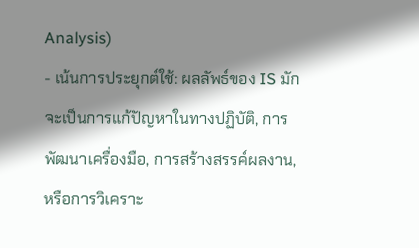Analysis)
- เน้นการประยุกต์ใช้: ผลลัพธ์ของ IS มักจะเป็นการแก้ปัญหาในทางปฏิบัติ, การพัฒนาเครื่องมือ, การสร้างสรรค์ผลงาน, หรือการวิเคราะ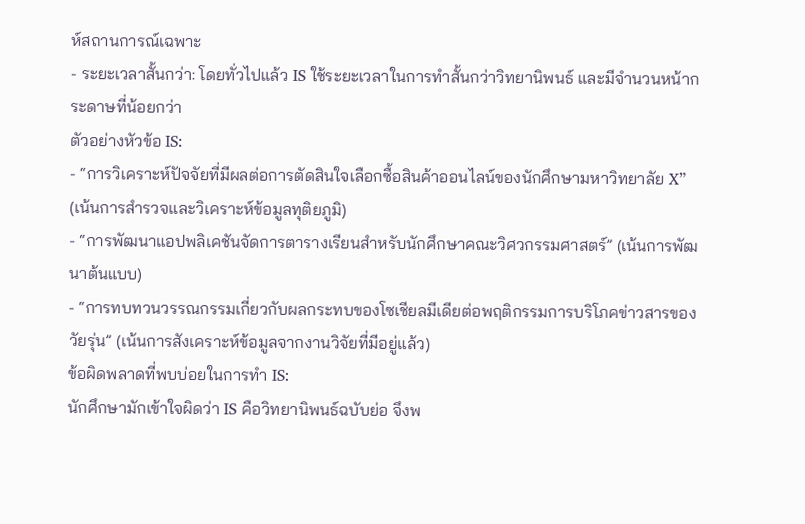ห์สถานการณ์เฉพาะ
- ระยะเวลาสั้นกว่า: โดยทั่วไปแล้ว IS ใช้ระยะเวลาในการทำสั้นกว่าวิทยานิพนธ์ และมีจำนวนหน้ากระดาษที่น้อยกว่า
ตัวอย่างหัวข้อ IS:
- “การวิเคราะห์ปัจจัยที่มีผลต่อการตัดสินใจเลือกซื้อสินค้าออนไลน์ของนักศึกษามหาวิทยาลัย X” (เน้นการสำรวจและวิเคราะห์ข้อมูลทุติยภูมิ)
- “การพัฒนาแอปพลิเคชันจัดการตารางเรียนสำหรับนักศึกษาคณะวิศวกรรมศาสตร์” (เน้นการพัฒนาต้นแบบ)
- “การทบทวนวรรณกรรมเกี่ยวกับผลกระทบของโซเชียลมีเดียต่อพฤติกรรมการบริโภคข่าวสารของวัยรุ่น” (เน้นการสังเคราะห์ข้อมูลจากงานวิจัยที่มีอยู่แล้ว)
ข้อผิดพลาดที่พบบ่อยในการทำ IS:
นักศึกษามักเข้าใจผิดว่า IS คือวิทยานิพนธ์ฉบับย่อ จึงพ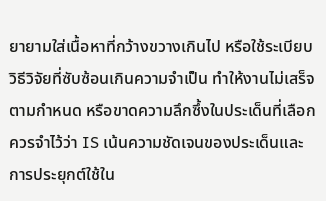ยายามใส่เนื้อหาที่กว้างขวางเกินไป หรือใช้ระเบียบวิธีวิจัยที่ซับซ้อนเกินความจำเป็น ทำให้งานไม่เสร็จตามกำหนด หรือขาดความลึกซึ้งในประเด็นที่เลือก ควรจำไว้ว่า IS เน้นความชัดเจนของประเด็นและการประยุกต์ใช้ใน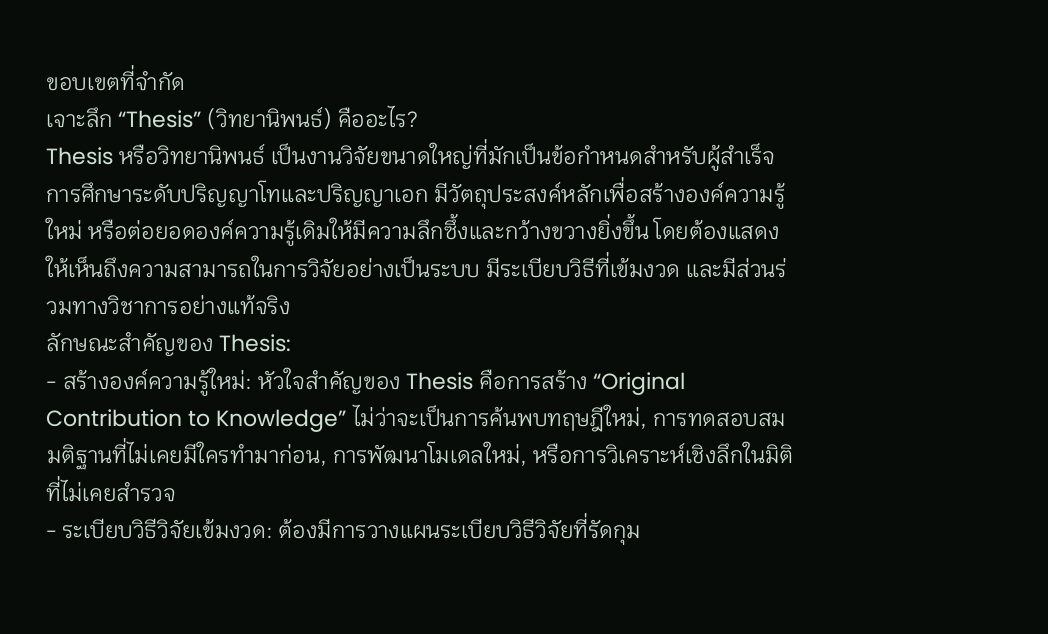ขอบเขตที่จำกัด
เจาะลึก “Thesis” (วิทยานิพนธ์) คืออะไร?
Thesis หรือวิทยานิพนธ์ เป็นงานวิจัยขนาดใหญ่ที่มักเป็นข้อกำหนดสำหรับผู้สำเร็จการศึกษาระดับปริญญาโทและปริญญาเอก มีวัตถุประสงค์หลักเพื่อสร้างองค์ความรู้ใหม่ หรือต่อยอดองค์ความรู้เดิมให้มีความลึกซึ้งและกว้างขวางยิ่งขึ้น โดยต้องแสดงให้เห็นถึงความสามารถในการวิจัยอย่างเป็นระบบ มีระเบียบวิธีที่เข้มงวด และมีส่วนร่วมทางวิชาการอย่างแท้จริง
ลักษณะสำคัญของ Thesis:
- สร้างองค์ความรู้ใหม่: หัวใจสำคัญของ Thesis คือการสร้าง “Original Contribution to Knowledge” ไม่ว่าจะเป็นการค้นพบทฤษฎีใหม่, การทดสอบสมมติฐานที่ไม่เคยมีใครทำมาก่อน, การพัฒนาโมเดลใหม่, หรือการวิเคราะห์เชิงลึกในมิติที่ไม่เคยสำรวจ
- ระเบียบวิธีวิจัยเข้มงวด: ต้องมีการวางแผนระเบียบวิธีวิจัยที่รัดกุม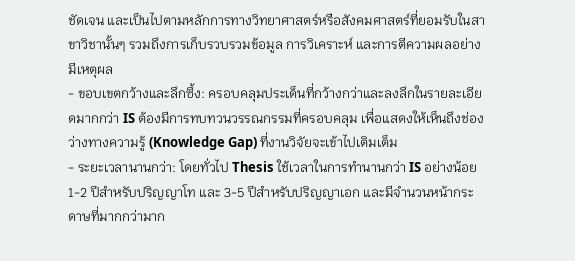ชัดเจน และเป็นไปตามหลักการทางวิทยาศาสตร์หรือสังคมศาสตร์ที่ยอมรับในสาขาวิชานั้นๆ รวมถึงการเก็บรวบรวมข้อมูล การวิเคราะห์ และการตีความผลอย่างมีเหตุผล
- ขอบเขตกว้างและลึกซึ้ง: ครอบคลุมประเด็นที่กว้างกว่าและลงลึกในรายละเอียดมากกว่า IS ต้องมีการทบทวนวรรณกรรมที่ครอบคลุม เพื่อแสดงให้เห็นถึงช่องว่างทางความรู้ (Knowledge Gap) ที่งานวิจัยจะเข้าไปเติมเต็ม
- ระยะเวลานานกว่า: โดยทั่วไป Thesis ใช้เวลาในการทำนานกว่า IS อย่างน้อย 1-2 ปีสำหรับปริญญาโท และ 3-5 ปีสำหรับปริญญาเอก และมีจำนวนหน้ากระดาษที่มากกว่ามาก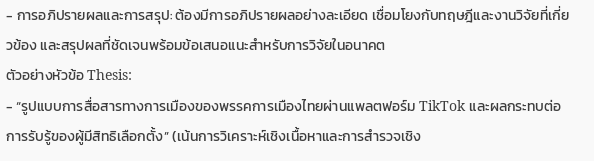- การอภิปรายผลและการสรุป: ต้องมีการอภิปรายผลอย่างละเอียด เชื่อมโยงกับทฤษฎีและงานวิจัยที่เกี่ยวข้อง และสรุปผลที่ชัดเจนพร้อมข้อเสนอแนะสำหรับการวิจัยในอนาคต
ตัวอย่างหัวข้อ Thesis:
- “รูปแบบการสื่อสารทางการเมืองของพรรคการเมืองไทยผ่านแพลตฟอร์ม TikTok และผลกระทบต่อการรับรู้ของผู้มีสิทธิเลือกตั้ง” (เน้นการวิเคราะห์เชิงเนื้อหาและการสำรวจเชิง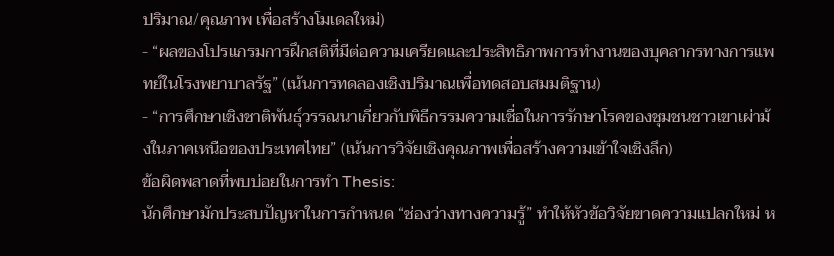ปริมาณ/คุณภาพ เพื่อสร้างโมเดลใหม่)
- “ผลของโปรแกรมการฝึกสติที่มีต่อความเครียดและประสิทธิภาพการทำงานของบุคลากรทางการแพทย์ในโรงพยาบาลรัฐ” (เน้นการทดลองเชิงปริมาณเพื่อทดสอบสมมติฐาน)
- “การศึกษาเชิงชาติพันธุ์วรรณนาเกี่ยวกับพิธีกรรมความเชื่อในการรักษาโรคของชุมชนชาวเขาเผ่าม้งในภาคเหนือของประเทศไทย” (เน้นการวิจัยเชิงคุณภาพเพื่อสร้างความเข้าใจเชิงลึก)
ข้อผิดพลาดที่พบบ่อยในการทำ Thesis:
นักศึกษามักประสบปัญหาในการกำหนด “ช่องว่างทางความรู้” ทำให้หัวข้อวิจัยขาดความแปลกใหม่ ห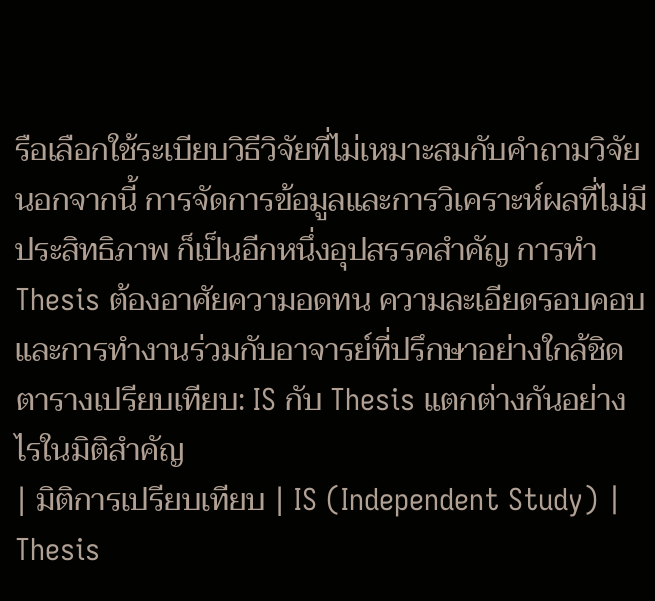รือเลือกใช้ระเบียบวิธีวิจัยที่ไม่เหมาะสมกับคำถามวิจัย นอกจากนี้ การจัดการข้อมูลและการวิเคราะห์ผลที่ไม่มีประสิทธิภาพ ก็เป็นอีกหนึ่งอุปสรรคสำคัญ การทำ Thesis ต้องอาศัยความอดทน ความละเอียดรอบคอบ และการทำงานร่วมกับอาจารย์ที่ปรึกษาอย่างใกล้ชิด
ตารางเปรียบเทียบ: IS กับ Thesis แตกต่างกันอย่างไรในมิติสำคัญ
| มิติการเปรียบเทียบ | IS (Independent Study) | Thesis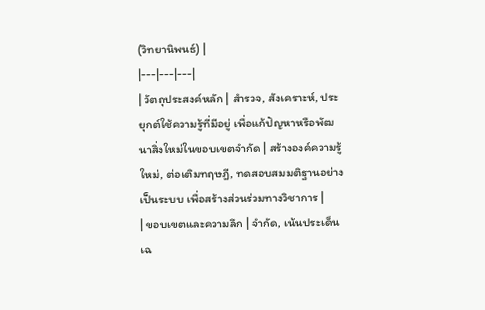(วิทยานิพนธ์) |
|---|---|---|
| วัตถุประสงค์หลัก | สำรวจ, สังเคราะห์, ประยุกต์ใช้ความรู้ที่มีอยู่ เพื่อแก้ปัญหาหรือพัฒนาสิ่งใหม่ในขอบเขตจำกัด | สร้างองค์ความรู้ใหม่, ต่อเติมทฤษฎี, ทดสอบสมมติฐานอย่างเป็นระบบ เพื่อสร้างส่วนร่วมทางวิชาการ |
| ขอบเขตและความลึก | จำกัด, เน้นประเด็นเฉ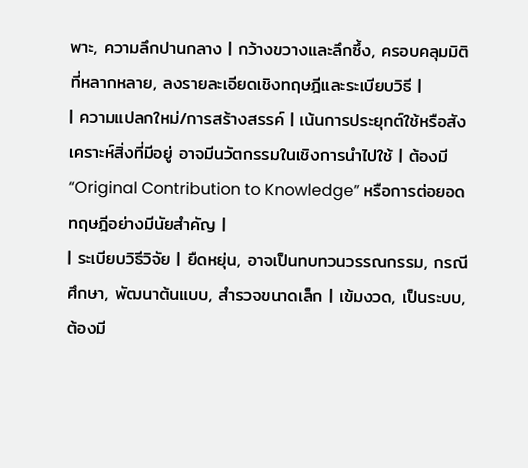พาะ, ความลึกปานกลาง | กว้างขวางและลึกซึ้ง, ครอบคลุมมิติที่หลากหลาย, ลงรายละเอียดเชิงทฤษฎีและระเบียบวิธี |
| ความแปลกใหม่/การสร้างสรรค์ | เน้นการประยุกต์ใช้หรือสังเคราะห์สิ่งที่มีอยู่ อาจมีนวัตกรรมในเชิงการนำไปใช้ | ต้องมี “Original Contribution to Knowledge” หรือการต่อยอดทฤษฎีอย่างมีนัยสำคัญ |
| ระเบียบวิธีวิจัย | ยืดหยุ่น, อาจเป็นทบทวนวรรณกรรม, กรณีศึกษา, พัฒนาต้นแบบ, สำรวจขนาดเล็ก | เข้มงวด, เป็นระบบ, ต้องมี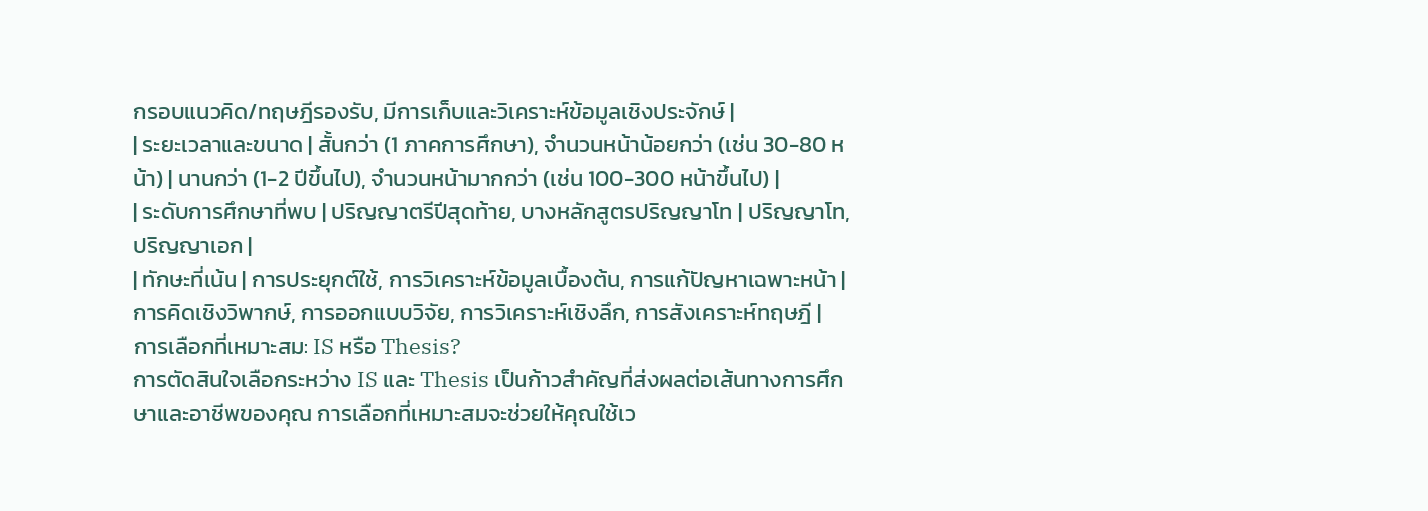กรอบแนวคิด/ทฤษฎีรองรับ, มีการเก็บและวิเคราะห์ข้อมูลเชิงประจักษ์ |
| ระยะเวลาและขนาด | สั้นกว่า (1 ภาคการศึกษา), จำนวนหน้าน้อยกว่า (เช่น 30-80 หน้า) | นานกว่า (1-2 ปีขึ้นไป), จำนวนหน้ามากกว่า (เช่น 100-300 หน้าขึ้นไป) |
| ระดับการศึกษาที่พบ | ปริญญาตรีปีสุดท้าย, บางหลักสูตรปริญญาโท | ปริญญาโท, ปริญญาเอก |
| ทักษะที่เน้น | การประยุกต์ใช้, การวิเคราะห์ข้อมูลเบื้องต้น, การแก้ปัญหาเฉพาะหน้า | การคิดเชิงวิพากษ์, การออกแบบวิจัย, การวิเคราะห์เชิงลึก, การสังเคราะห์ทฤษฎี |
การเลือกที่เหมาะสม: IS หรือ Thesis?
การตัดสินใจเลือกระหว่าง IS และ Thesis เป็นก้าวสำคัญที่ส่งผลต่อเส้นทางการศึกษาและอาชีพของคุณ การเลือกที่เหมาะสมจะช่วยให้คุณใช้เว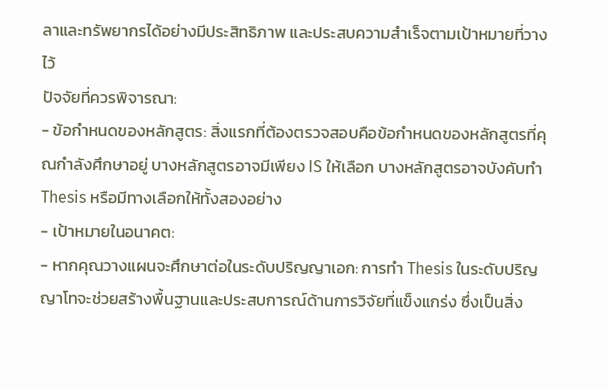ลาและทรัพยากรได้อย่างมีประสิทธิภาพ และประสบความสำเร็จตามเป้าหมายที่วางไว้
ปัจจัยที่ควรพิจารณา:
- ข้อกำหนดของหลักสูตร: สิ่งแรกที่ต้องตรวจสอบคือข้อกำหนดของหลักสูตรที่คุณกำลังศึกษาอยู่ บางหลักสูตรอาจมีเพียง IS ให้เลือก บางหลักสูตรอาจบังคับทำ Thesis หรือมีทางเลือกให้ทั้งสองอย่าง
- เป้าหมายในอนาคต:
- หากคุณวางแผนจะศึกษาต่อในระดับปริญญาเอก: การทำ Thesis ในระดับปริญญาโทจะช่วยสร้างพื้นฐานและประสบการณ์ด้านการวิจัยที่แข็งแกร่ง ซึ่งเป็นสิ่ง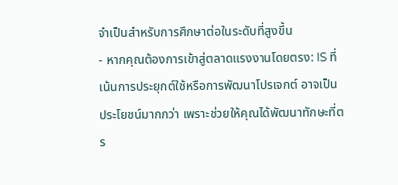จำเป็นสำหรับการศึกษาต่อในระดับที่สูงขึ้น
- หากคุณต้องการเข้าสู่ตลาดแรงงานโดยตรง: IS ที่เน้นการประยุกต์ใช้หรือการพัฒนาโปรเจกต์ อาจเป็นประโยชน์มากกว่า เพราะช่วยให้คุณได้พัฒนาทักษะที่ตร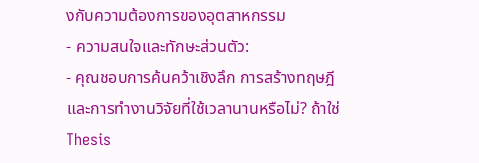งกับความต้องการของอุตสาหกรรม
- ความสนใจและทักษะส่วนตัว:
- คุณชอบการค้นคว้าเชิงลึก การสร้างทฤษฎี และการทำงานวิจัยที่ใช้เวลานานหรือไม่? ถ้าใช่ Thesis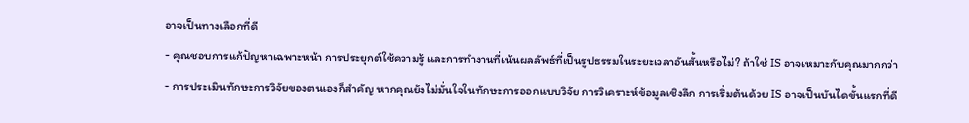อาจเป็นทางเลือกที่ดี
- คุณชอบการแก้ปัญหาเฉพาะหน้า การประยุกต์ใช้ความรู้ และการทำงานที่เน้นผลลัพธ์ที่เป็นรูปธรรมในระยะเวลาอันสั้นหรือไม่? ถ้าใช่ IS อาจเหมาะกับคุณมากกว่า
- การประเมินทักษะการวิจัยของตนเองก็สำคัญ หากคุณยังไม่มั่นใจในทักษะการออกแบบวิจัย การวิเคราะห์ข้อมูลเชิงลึก การเริ่มต้นด้วย IS อาจเป็นบันไดขั้นแรกที่ดี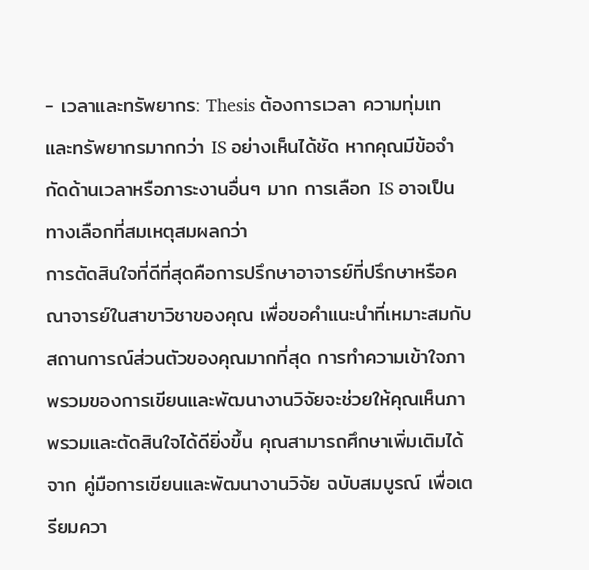- เวลาและทรัพยากร: Thesis ต้องการเวลา ความทุ่มเท และทรัพยากรมากกว่า IS อย่างเห็นได้ชัด หากคุณมีข้อจำกัดด้านเวลาหรือภาระงานอื่นๆ มาก การเลือก IS อาจเป็นทางเลือกที่สมเหตุสมผลกว่า
การตัดสินใจที่ดีที่สุดคือการปรึกษาอาจารย์ที่ปรึกษาหรือคณาจารย์ในสาขาวิชาของคุณ เพื่อขอคำแนะนำที่เหมาะสมกับสถานการณ์ส่วนตัวของคุณมากที่สุด การทำความเข้าใจภาพรวมของการเขียนและพัฒนางานวิจัยจะช่วยให้คุณเห็นภาพรวมและตัดสินใจได้ดียิ่งขึ้น คุณสามารถศึกษาเพิ่มเติมได้จาก คู่มือการเขียนและพัฒนางานวิจัย ฉบับสมบูรณ์ เพื่อเตรียมควา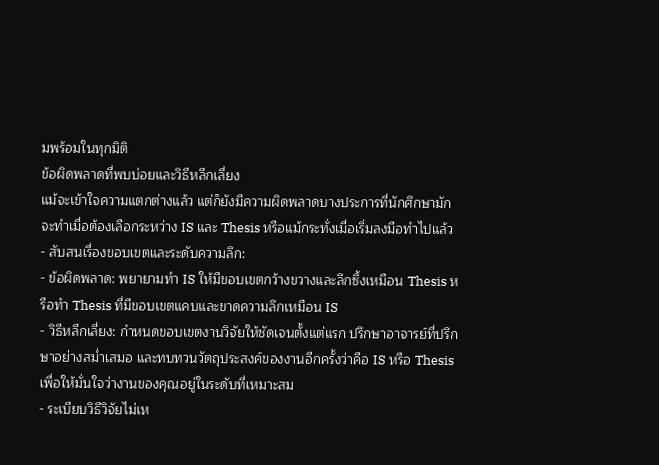มพร้อมในทุกมิติ
ข้อผิดพลาดที่พบบ่อยและวิธีหลีกเลี่ยง
แม้จะเข้าใจความแตกต่างแล้ว แต่ก็ยังมีความผิดพลาดบางประการที่นักศึกษามักจะทำเมื่อต้องเลือกระหว่าง IS และ Thesis หรือแม้กระทั่งเมื่อเริ่มลงมือทำไปแล้ว
- สับสนเรื่องขอบเขตและระดับความลึก:
- ข้อผิดพลาด: พยายามทำ IS ให้มีขอบเขตกว้างขวางและลึกซึ้งเหมือน Thesis หรือทำ Thesis ที่มีขอบเขตแคบและขาดความลึกเหมือน IS
- วิธีหลีกเลี่ยง: กำหนดขอบเขตงานวิจัยให้ชัดเจนตั้งแต่แรก ปรึกษาอาจารย์ที่ปรึกษาอย่างสม่ำเสมอ และทบทวนวัตถุประสงค์ของงานอีกครั้งว่าคือ IS หรือ Thesis เพื่อให้มั่นใจว่างานของคุณอยู่ในระดับที่เหมาะสม
- ระเบียบวิธีวิจัยไม่เห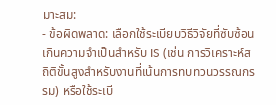มาะสม:
- ข้อผิดพลาด: เลือกใช้ระเบียบวิธีวิจัยที่ซับซ้อนเกินความจำเป็นสำหรับ IS (เช่น การวิเคราะห์สถิติขั้นสูงสำหรับงานที่เน้นการทบทวนวรรณกรรม) หรือใช้ระเบี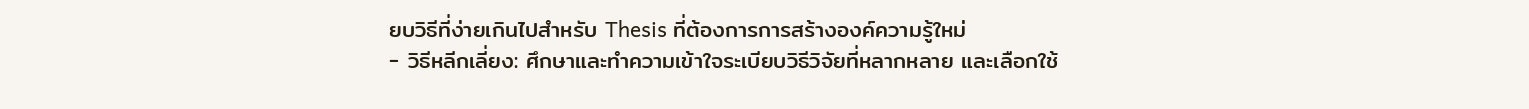ยบวิธีที่ง่ายเกินไปสำหรับ Thesis ที่ต้องการการสร้างองค์ความรู้ใหม่
- วิธีหลีกเลี่ยง: ศึกษาและทำความเข้าใจระเบียบวิธีวิจัยที่หลากหลาย และเลือกใช้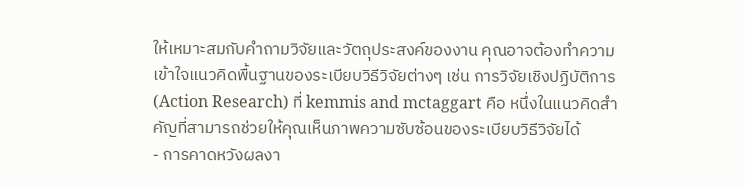ให้เหมาะสมกับคำถามวิจัยและวัตถุประสงค์ของงาน คุณอาจต้องทำความเข้าใจแนวคิดพื้นฐานของระเบียบวิธีวิจัยต่างๆ เช่น การวิจัยเชิงปฏิบัติการ (Action Research) ที่ kemmis and mctaggart คือ หนึ่งในแนวคิดสำคัญที่สามารถช่วยให้คุณเห็นภาพความซับซ้อนของระเบียบวิธีวิจัยได้
- การคาดหวังผลงา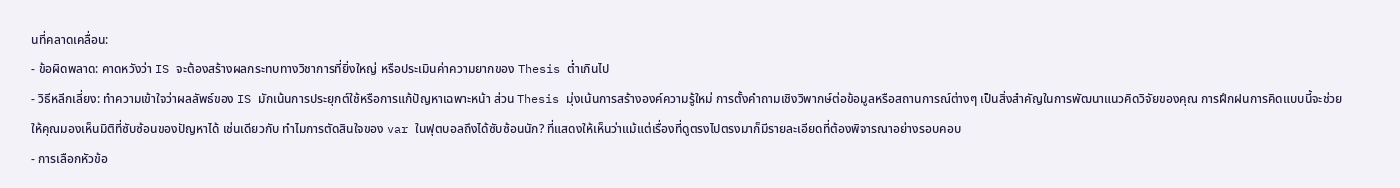นที่คลาดเคลื่อน:
- ข้อผิดพลาด: คาดหวังว่า IS จะต้องสร้างผลกระทบทางวิชาการที่ยิ่งใหญ่ หรือประเมินค่าความยากของ Thesis ต่ำเกินไป
- วิธีหลีกเลี่ยง: ทำความเข้าใจว่าผลลัพธ์ของ IS มักเน้นการประยุกต์ใช้หรือการแก้ปัญหาเฉพาะหน้า ส่วน Thesis มุ่งเน้นการสร้างองค์ความรู้ใหม่ การตั้งคำถามเชิงวิพากษ์ต่อข้อมูลหรือสถานการณ์ต่างๆ เป็นสิ่งสำคัญในการพัฒนาแนวคิดวิจัยของคุณ การฝึกฝนการคิดแบบนี้จะช่วยให้คุณมองเห็นมิติที่ซับซ้อนของปัญหาได้ เช่นเดียวกับ ทำไมการตัดสินใจของ var ในฟุตบอลถึงได้ซับซ้อนนัก? ที่แสดงให้เห็นว่าแม้แต่เรื่องที่ดูตรงไปตรงมาก็มีรายละเอียดที่ต้องพิจารณาอย่างรอบคอบ
- การเลือกหัวข้อ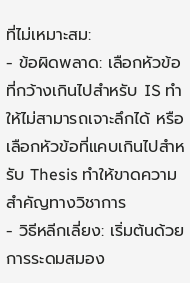ที่ไม่เหมาะสม:
- ข้อผิดพลาด: เลือกหัวข้อที่กว้างเกินไปสำหรับ IS ทำให้ไม่สามารถเจาะลึกได้ หรือเลือกหัวข้อที่แคบเกินไปสำหรับ Thesis ทำให้ขาดความสำคัญทางวิชาการ
- วิธีหลีกเลี่ยง: เริ่มต้นด้วยการระดมสมอง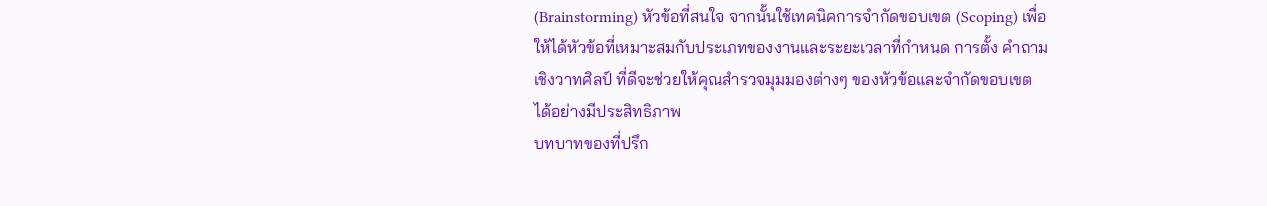(Brainstorming) หัวข้อที่สนใจ จากนั้นใช้เทคนิคการจำกัดขอบเขต (Scoping) เพื่อให้ได้หัวข้อที่เหมาะสมกับประเภทของงานและระยะเวลาที่กำหนด การตั้ง คำถามเชิงวาทศิลป์ ที่ดีจะช่วยให้คุณสำรวจมุมมองต่างๆ ของหัวข้อและจำกัดขอบเขตได้อย่างมีประสิทธิภาพ
บทบาทของที่ปรึก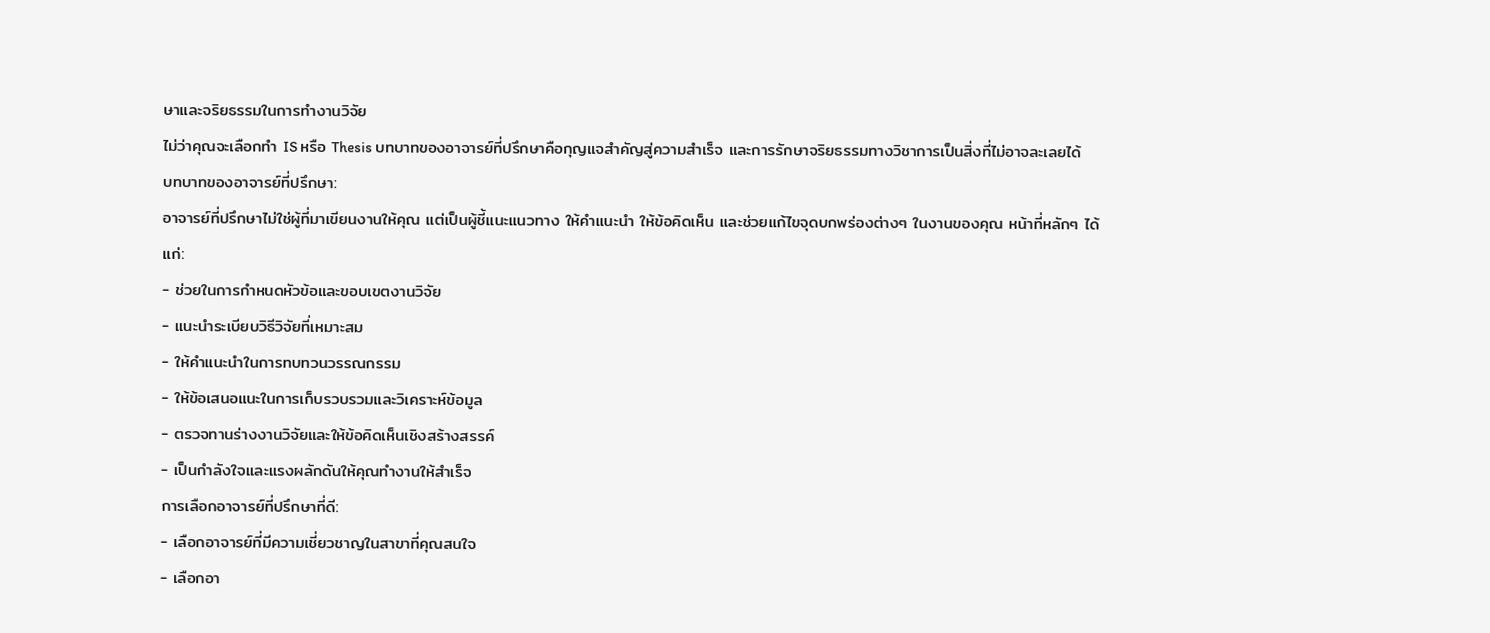ษาและจริยธรรมในการทำงานวิจัย
ไม่ว่าคุณจะเลือกทำ IS หรือ Thesis บทบาทของอาจารย์ที่ปรึกษาคือกุญแจสำคัญสู่ความสำเร็จ และการรักษาจริยธรรมทางวิชาการเป็นสิ่งที่ไม่อาจละเลยได้
บทบาทของอาจารย์ที่ปรึกษา:
อาจารย์ที่ปรึกษาไม่ใช่ผู้ที่มาเขียนงานให้คุณ แต่เป็นผู้ชี้แนะแนวทาง ให้คำแนะนำ ให้ข้อคิดเห็น และช่วยแก้ไขจุดบกพร่องต่างๆ ในงานของคุณ หน้าที่หลักๆ ได้แก่:
- ช่วยในการกำหนดหัวข้อและขอบเขตงานวิจัย
- แนะนำระเบียบวิธีวิจัยที่เหมาะสม
- ให้คำแนะนำในการทบทวนวรรณกรรม
- ให้ข้อเสนอแนะในการเก็บรวบรวมและวิเคราะห์ข้อมูล
- ตรวจทานร่างงานวิจัยและให้ข้อคิดเห็นเชิงสร้างสรรค์
- เป็นกำลังใจและแรงผลักดันให้คุณทำงานให้สำเร็จ
การเลือกอาจารย์ที่ปรึกษาที่ดี:
- เลือกอาจารย์ที่มีความเชี่ยวชาญในสาขาที่คุณสนใจ
- เลือกอา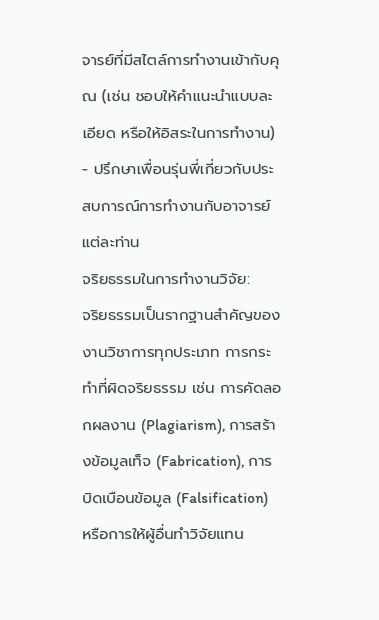จารย์ที่มีสไตล์การทำงานเข้ากับคุณ (เช่น ชอบให้คำแนะนำแบบละเอียด หรือให้อิสระในการทำงาน)
- ปรึกษาเพื่อนรุ่นพี่เกี่ยวกับประสบการณ์การทำงานกับอาจารย์แต่ละท่าน
จริยธรรมในการทำงานวิจัย:
จริยธรรมเป็นรากฐานสำคัญของงานวิชาการทุกประเภท การกระทำที่ผิดจริยธรรม เช่น การคัดลอกผลงาน (Plagiarism), การสร้างข้อมูลเท็จ (Fabrication), การบิดเบือนข้อมูล (Falsification) หรือการให้ผู้อื่นทำวิจัยแทน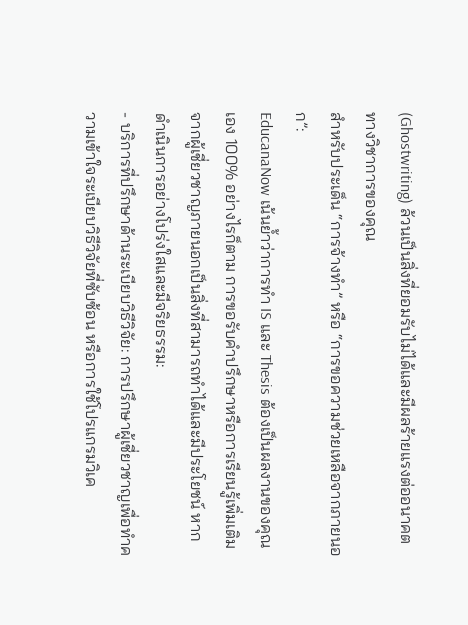(Ghostwriting) ล้วนเป็นสิ่งที่ยอมรับไม่ได้และมีผลร้ายแรงต่ออนาคตทางวิชาการของคุณ
สำหรับประเด็น “การจ้างทำ” หรือ “การขอความช่วยเหลือจากภายนอก”:
EducanaNow เน้นย้ำว่าการทำ IS และ Thesis ต้องเป็นผลงานของคุณเอง 100% อย่างไรก็ตาม การขอรับคำปรึกษาหรือการเรียนรู้เพิ่มเติมจากผู้เชี่ยวชาญภายนอกเป็นสิ่งที่สามารถทำได้และมีประโยชน์ หากดำเนินการอย่างโปร่งใสและมีจริยธรรม:
- บริการที่ปรึกษาด้านระเบียบวิธีวิจัย: การปรึกษาผู้เชี่ยวชาญเพื่อทำความเข้าใจระเบียบวิธีวิจัยที่ซับซ้อน หรือการใช้โปรแกรมวิเค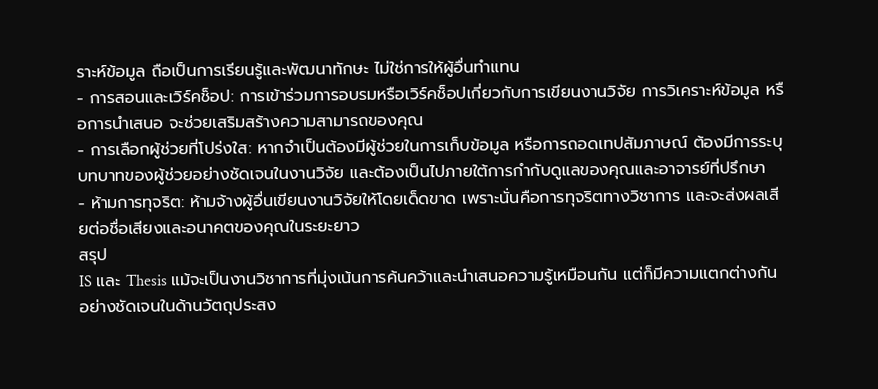ราะห์ข้อมูล ถือเป็นการเรียนรู้และพัฒนาทักษะ ไม่ใช่การให้ผู้อื่นทำแทน
- การสอนและเวิร์คช็อป: การเข้าร่วมการอบรมหรือเวิร์คช็อปเกี่ยวกับการเขียนงานวิจัย การวิเคราะห์ข้อมูล หรือการนำเสนอ จะช่วยเสริมสร้างความสามารถของคุณ
- การเลือกผู้ช่วยที่โปร่งใส: หากจำเป็นต้องมีผู้ช่วยในการเก็บข้อมูล หรือการถอดเทปสัมภาษณ์ ต้องมีการระบุบทบาทของผู้ช่วยอย่างชัดเจนในงานวิจัย และต้องเป็นไปภายใต้การกำกับดูแลของคุณและอาจารย์ที่ปรึกษา
- ห้ามการทุจริต: ห้ามจ้างผู้อื่นเขียนงานวิจัยให้โดยเด็ดขาด เพราะนั่นคือการทุจริตทางวิชาการ และจะส่งผลเสียต่อชื่อเสียงและอนาคตของคุณในระยะยาว
สรุป
IS และ Thesis แม้จะเป็นงานวิชาการที่มุ่งเน้นการค้นคว้าและนำเสนอความรู้เหมือนกัน แต่ก็มีความแตกต่างกันอย่างชัดเจนในด้านวัตถุประสง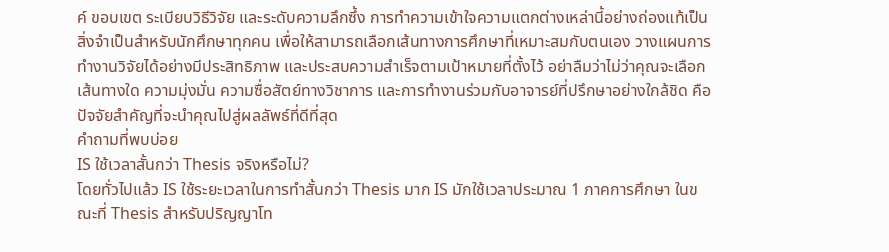ค์ ขอบเขต ระเบียบวิธีวิจัย และระดับความลึกซึ้ง การทำความเข้าใจความแตกต่างเหล่านี้อย่างถ่องแท้เป็นสิ่งจำเป็นสำหรับนักศึกษาทุกคน เพื่อให้สามารถเลือกเส้นทางการศึกษาที่เหมาะสมกับตนเอง วางแผนการทำงานวิจัยได้อย่างมีประสิทธิภาพ และประสบความสำเร็จตามเป้าหมายที่ตั้งไว้ อย่าลืมว่าไม่ว่าคุณจะเลือกเส้นทางใด ความมุ่งมั่น ความซื่อสัตย์ทางวิชาการ และการทำงานร่วมกับอาจารย์ที่ปรึกษาอย่างใกล้ชิด คือปัจจัยสำคัญที่จะนำคุณไปสู่ผลลัพธ์ที่ดีที่สุด
คำถามที่พบบ่อย
IS ใช้เวลาสั้นกว่า Thesis จริงหรือไม่?
โดยทั่วไปแล้ว IS ใช้ระยะเวลาในการทำสั้นกว่า Thesis มาก IS มักใช้เวลาประมาณ 1 ภาคการศึกษา ในขณะที่ Thesis สำหรับปริญญาโท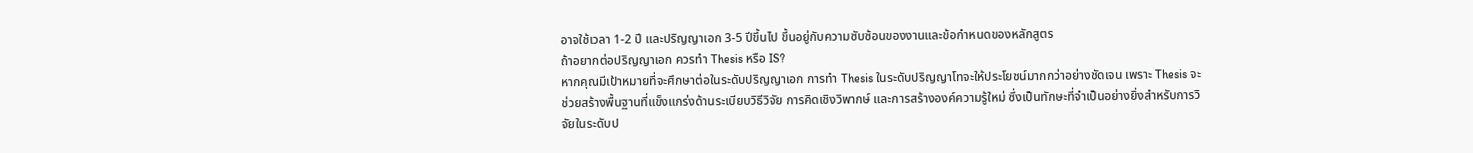อาจใช้เวลา 1-2 ปี และปริญญาเอก 3-5 ปีขึ้นไป ขึ้นอยู่กับความซับซ้อนของงานและข้อกำหนดของหลักสูตร
ถ้าอยากต่อปริญญาเอก ควรทำ Thesis หรือ IS?
หากคุณมีเป้าหมายที่จะศึกษาต่อในระดับปริญญาเอก การทำ Thesis ในระดับปริญญาโทจะให้ประโยชน์มากกว่าอย่างชัดเจน เพราะ Thesis จะช่วยสร้างพื้นฐานที่แข็งแกร่งด้านระเบียบวิธีวิจัย การคิดเชิงวิพากษ์ และการสร้างองค์ความรู้ใหม่ ซึ่งเป็นทักษะที่จำเป็นอย่างยิ่งสำหรับการวิจัยในระดับป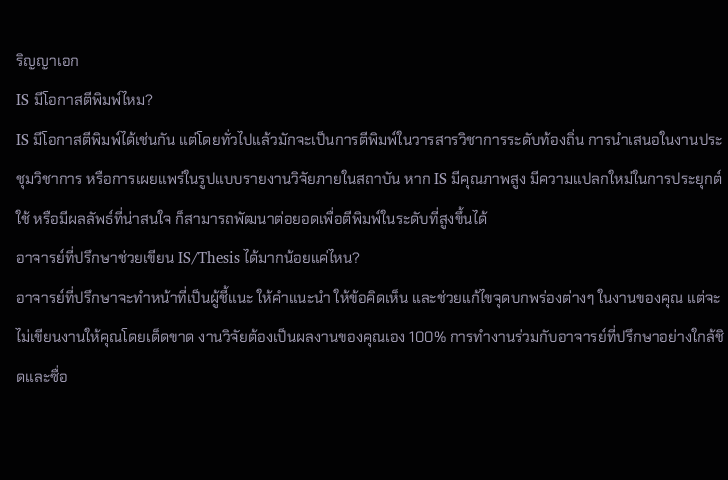ริญญาเอก
IS มีโอกาสตีพิมพ์ไหม?
IS มีโอกาสตีพิมพ์ได้เช่นกัน แต่โดยทั่วไปแล้วมักจะเป็นการตีพิมพ์ในวารสารวิชาการระดับท้องถิ่น การนำเสนอในงานประชุมวิชาการ หรือการเผยแพร่ในรูปแบบรายงานวิจัยภายในสถาบัน หาก IS มีคุณภาพสูง มีความแปลกใหม่ในการประยุกต์ใช้ หรือมีผลลัพธ์ที่น่าสนใจ ก็สามารถพัฒนาต่อยอดเพื่อตีพิมพ์ในระดับที่สูงขึ้นได้
อาจารย์ที่ปรึกษาช่วยเขียน IS/Thesis ได้มากน้อยแค่ไหน?
อาจารย์ที่ปรึกษาจะทำหน้าที่เป็นผู้ชี้แนะ ให้คำแนะนำ ให้ข้อคิดเห็น และช่วยแก้ไขจุดบกพร่องต่างๆ ในงานของคุณ แต่จะไม่เขียนงานให้คุณโดยเด็ดขาด งานวิจัยต้องเป็นผลงานของคุณเอง 100% การทำงานร่วมกับอาจารย์ที่ปรึกษาอย่างใกล้ชิดและซื่อ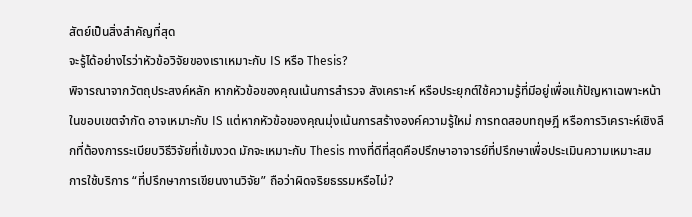สัตย์เป็นสิ่งสำคัญที่สุด
จะรู้ได้อย่างไรว่าหัวข้อวิจัยของเราเหมาะกับ IS หรือ Thesis?
พิจารณาจากวัตถุประสงค์หลัก หากหัวข้อของคุณเน้นการสำรวจ สังเคราะห์ หรือประยุกต์ใช้ความรู้ที่มีอยู่เพื่อแก้ปัญหาเฉพาะหน้าในขอบเขตจำกัด อาจเหมาะกับ IS แต่หากหัวข้อของคุณมุ่งเน้นการสร้างองค์ความรู้ใหม่ การทดสอบทฤษฎี หรือการวิเคราะห์เชิงลึกที่ต้องการระเบียบวิธีวิจัยที่เข้มงวด มักจะเหมาะกับ Thesis ทางที่ดีที่สุดคือปรึกษาอาจารย์ที่ปรึกษาเพื่อประเมินความเหมาะสม
การใช้บริการ “ที่ปรึกษาการเขียนงานวิจัย” ถือว่าผิดจริยธรรมหรือไม่?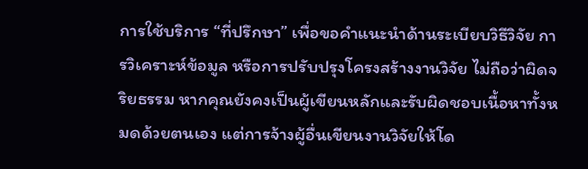การใช้บริการ “ที่ปรึกษา” เพื่อขอคำแนะนำด้านระเบียบวิธีวิจัย การวิเคราะห์ข้อมูล หรือการปรับปรุงโครงสร้างงานวิจัย ไม่ถือว่าผิดจริยธรรม หากคุณยังคงเป็นผู้เขียนหลักและรับผิดชอบเนื้อหาทั้งหมดด้วยตนเอง แต่การจ้างผู้อื่นเขียนงานวิจัยให้โด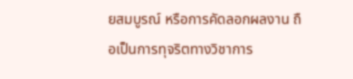ยสมบูรณ์ หรือการคัดลอกผลงาน ถือเป็นการทุจริตทางวิชาการ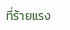ที่ร้ายแรง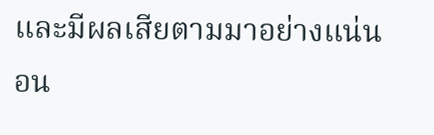และมีผลเสียตามมาอย่างแน่นอน